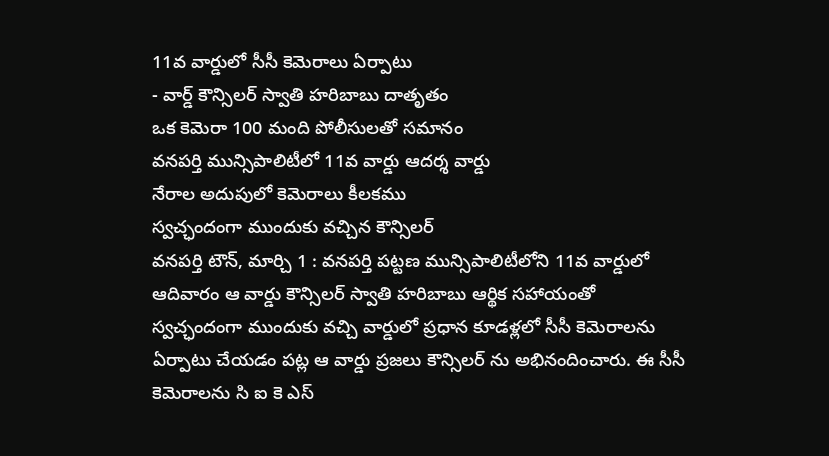11వ వార్డులో సీసీ కెమెరాలు ఏర్పాటు
- వార్డ్ కౌన్సిలర్ స్వాతి హరిబాబు దాతృతం
ఒక కెమెరా 100 మంది పోలీసులతో సమానం
వనపర్తి మున్సిపాలిటీలో 11వ వార్డు ఆదర్శ వార్డు
నేరాల అదుపులో కెమెరాలు కీలకము
స్వచ్ఛందంగా ముందుకు వచ్చిన కౌన్సిలర్
వనపర్తి టౌన్, మార్చి 1 : వనపర్తి పట్టణ మున్సిపాలిటీలోని 11వ వార్డులో ఆదివారం ఆ వార్డు కౌన్సిలర్ స్వాతి హరిబాబు ఆర్థిక సహాయంతో స్వచ్ఛందంగా ముందుకు వచ్చి వార్డులో ప్రధాన కూడళ్లలో సీసీ కెమెరాలను ఏర్పాటు చేయడం పట్ల ఆ వార్డు ప్రజలు కౌన్సిలర్ ను అభినందించారు. ఈ సీసీ కెమెరాలను సి ఐ కె ఎస్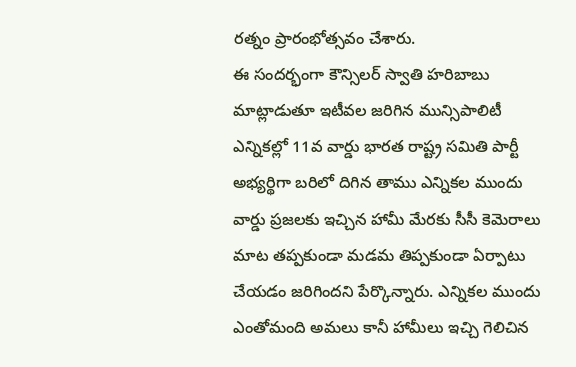రత్నం ప్రారంభోత్సవం చేశారు.
ఈ సందర్భంగా కౌన్సిలర్ స్వాతి హరిబాబు మాట్లాడుతూ ఇటీవల జరిగిన మున్సిపాలిటీ ఎన్నికల్లో 11వ వార్డు భారత రాష్ట్ర సమితి పార్టీ అభ్యర్థిగా బరిలో దిగిన తాము ఎన్నికల ముందు వార్డు ప్రజలకు ఇచ్చిన హామీ మేరకు సీసీ కెమెరాలు మాట తప్పకుండా మడమ తిప్పకుండా ఏర్పాటు చేయడం జరిగిందని పేర్కొన్నారు. ఎన్నికల ముందు ఎంతోమంది అమలు కానీ హామీలు ఇచ్చి గెలిచిన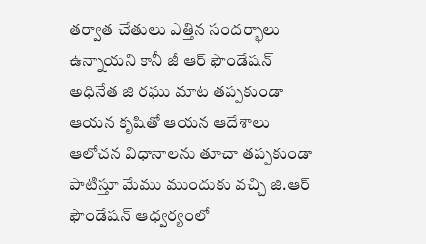తర్వాత చేతులు ఎత్తిన సందర్భాలు ఉన్నాయని కానీ జీ ఆర్ ఫౌండేషన్ అధినేత జి రఘు మాట తప్పకుండా ఆయన కృషితో ఆయన ఆదేశాలు ఆలోచన విధానాలను తూచా తప్పకుండా పాటిస్తూ మేము ముందుకు వచ్చి జి.ఆర్ ఫౌండేషన్ ఆధ్వర్యంలో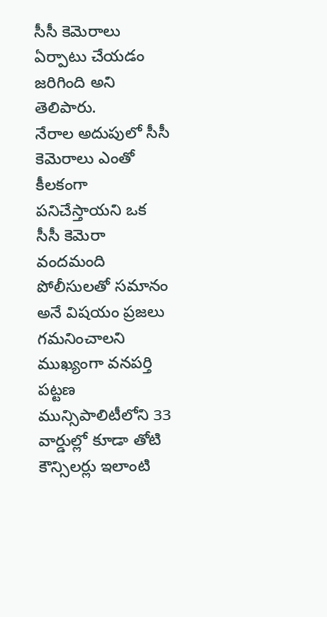సీసీ కెమెరాలు ఏర్పాటు చేయడం జరిగింది అని తెలిపారు.
నేరాల అదుపులో సీసీ కెమెరాలు ఎంతో కీలకంగా పనిచేస్తాయని ఒక సీసీ కెమెరా వందమంది పోలీసులతో సమానం అనే విషయం ప్రజలు గమనించాలని ముఖ్యంగా వనపర్తి పట్టణ మున్సిపాలిటీలోని 33 వార్డుల్లో కూడా తోటి కౌన్సిలర్లు ఇలాంటి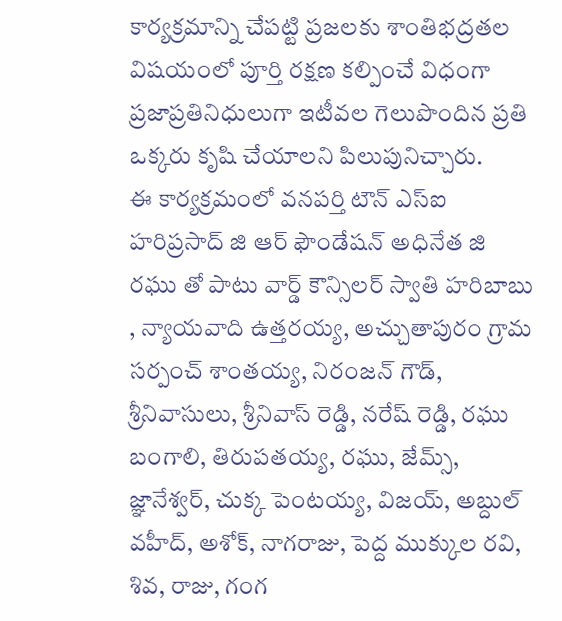కార్యక్రమాన్ని చేపట్టి ప్రజలకు శాంతిభద్రతల విషయంలో పూర్తి రక్షణ కల్పించే విధంగా ప్రజాప్రతినిధులుగా ఇటీవల గెలుపొందిన ప్రతి ఒక్కరు కృషి చేయాలని పిలుపునిచ్చారు.
ఈ కార్యక్రమంలో వనపర్తి టౌన్ ఎస్ఐ హరిప్రసాద్ జి ఆర్ ఫౌండేషన్ అధినేత జి రఘు తో పాటు వార్డ్ కౌన్సిలర్ స్వాతి హరిబాబు , న్యాయవాది ఉత్తరయ్య, అచ్చుతాపురం గ్రామ సర్పంచ్ శాంతయ్య, నిరంజన్ గౌడ్, శ్రీనివాసులు, శ్రీనివాస్ రెడ్డి, నరేష్ రెడ్డి, రఘు బంగాలి, తిరుపతయ్య, రఘు, జేమ్స్, జ్ఞానేశ్వర్, చుక్క పెంటయ్య, విజయ్, అబ్దుల్ వహీద్, అశోక్, నాగరాజు, పెద్ద ముక్కుల రవి, శివ, రాజు, గంగ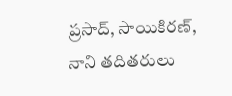ప్రసాద్, సాయికిరణ్, నాని తదితరులు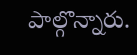పాల్గొన్నారు.